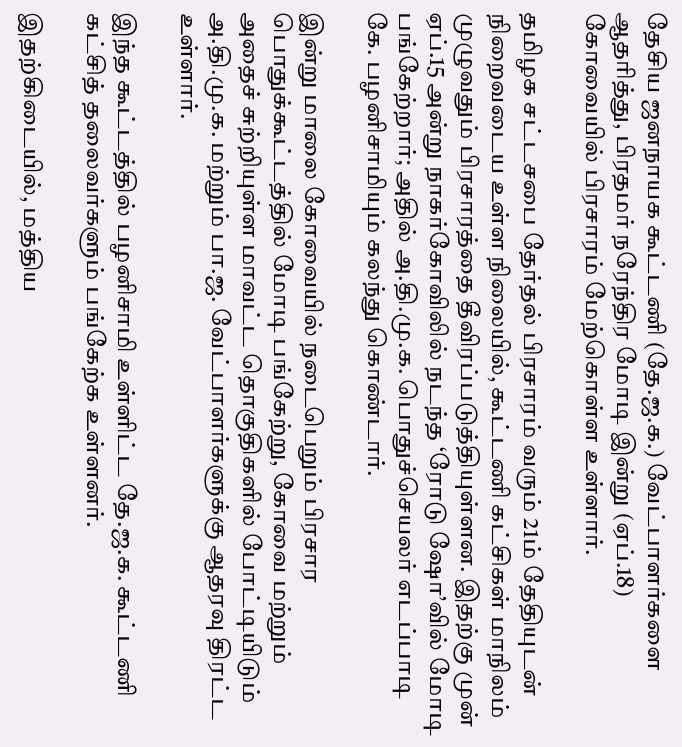தேசிய ஜனநாயக கூட்டணி (தே.ஜ.க.) வேட்பாளர்களை ஆதரித்து, பிரதமர் நரேந்திர மோடி இன்று (ஏப்.18) கோவையில் பிரசாரம் மேற்கொள்ள உள்ளார்.

தமிழக சட்டசபை தேர்தல் பிரசாரம் வரும் 21ம் தேதியுடன் நிறைவடைய உள்ள நிலையில், கூட்டணி கட்சிகள் மாநிலம் முழுவதும் பிரசாரத்தை தீவிரப்படுத்தியுள்ளன. இதற்கு முன் ஏப்.15 அன்று நாகர்கோவிலில் நடந்த ‘ரோடு ஷோ’வில் மோடி பங்கேற்றார்; அதில் அ.தி.மு.க. பொதுச்செயலர் எடப்பாடி கே. பழனிசாமியும் கலந்து கொண்டார்.

இன்று மாலை கோவையில் நடைபெறும் பிரசார பொதுக்கூட்டத்தில் மோடி பங்கேற்று, கோவை மற்றும் அதைச் சுற்றியுள்ள மாவட்ட தொகுதிகளில் போட்டியிடும் அ.தி.மு.க. மற்றும் பா.ஜ. வேட்பாளர்களுக்கு ஆதரவு திரட்ட உள்ளார்.

இந்த கூட்டத்தில் பழனிசாமி உள்ளிட்ட தே.ஜ.க. கூட்டணி கட்சித் தலைவர்களும் பங்கேற்க உள்ளனர்.

இதற்கிடையில், மத்திய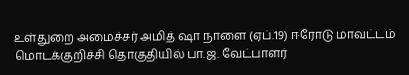உள்துறை அமைச்சர் அமித் ஷா நாளை (ஏப்.19) ஈரோடு மாவட்டம் மொடக்குறிச்சி தொகுதியில் பா.ஜ. வேட்பாளர்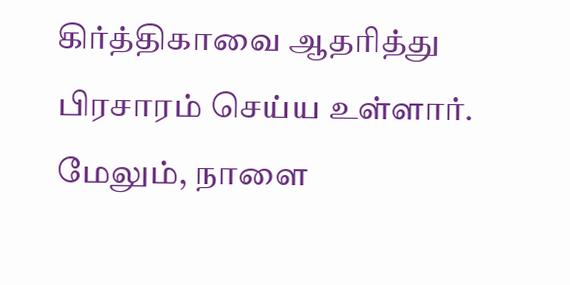கிர்த்திகாவை ஆதரித்து பிரசாரம் செய்ய உள்ளார். மேலும், நாளை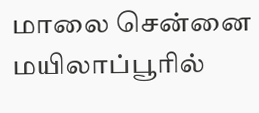மாலை சென்னை மயிலாப்பூரில்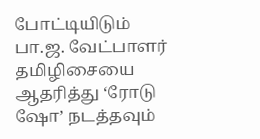போட்டியிடும் பா.ஜ. வேட்பாளர் தமிழிசையை ஆதரித்து ‘ரோடு ஷோ’ நடத்தவும்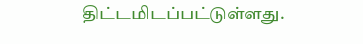திட்டமிடப்பட்டுள்ளது.